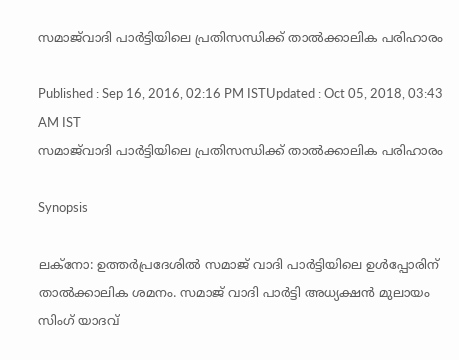സമാജ്‌വാദി പാര്‍ട്ടിയിലെ പ്രതിസന്ധിക്ക് താല്‍ക്കാലിക പരിഹാരം

Published : Sep 16, 2016, 02:16 PM ISTUpdated : Oct 05, 2018, 03:43 AM IST
സമാജ്‌വാദി പാര്‍ട്ടിയിലെ പ്രതിസന്ധിക്ക് താല്‍ക്കാലിക പരിഹാരം

Synopsis

ലക്നോ: ഉത്തർപ്രദേശിൽ സമാജ് വാദി പാർട്ടിയിലെ ഉൾപ്പോരിന് താല്‍ക്കാലിക ശമനം. സമാജ് വാദി പാർട്ടി അധ്യക്ഷൻ മുലായം സിംഗ് യാദവ്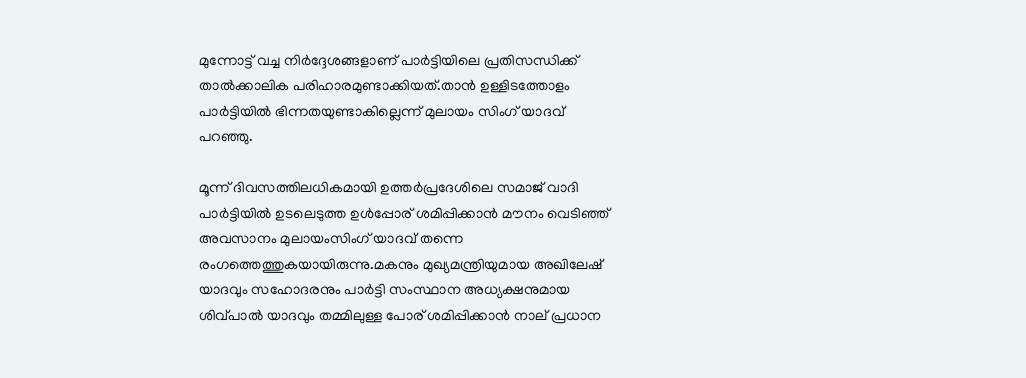മുന്നോട്ട് വച്ച നിർദ്ദേശങ്ങളാണ് പാർട്ടിയിലെ പ്രതിസന്ധിക്ക് താല്‍ക്കാലിക പരിഹാരമുണ്ടാക്കിയത്.താൻ ഉള്ളിടത്തോളം പാർട്ടിയിൽ ഭിന്നതയുണ്ടാകില്ലെന്ന് മുലായം സിംഗ് യാദവ് പറഞ്ഞു.

മൂന്ന് ദിവസത്തിലധികമായി ഉത്തർപ്രദേശിലെ സമാജ് വാദി പാർട്ടിയിൽ ഉടലെടുത്ത ഉൾപ്പോര് ശമിപ്പിക്കാൻ മൗനം വെടിഞ്ഞ് അവസാനം മുലായംസിംഗ് യാദവ് തന്നെ രംഗത്തെത്തുകയായിരുന്നു.മകനും മുഖ്യമന്ത്രിയുമായ അഖിലേഷ് യാദവും സഹോദരനും പാർട്ടി സംസ്ഥാന അധ്യക്ഷനുമായ ശിവ്പാൽ യാദവും തമ്മിലുള്ള പോര് ശമിപ്പിക്കാൻ നാല് പ്രധാന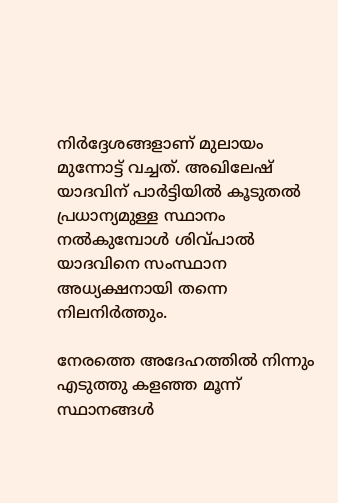നിർദ്ദേശങ്ങളാണ് മുലായം മുന്നോട്ട് വച്ചത്. അഖിലേഷ് യാദവിന് പാർട്ടിയിൽ കൂടുതൽ പ്രധാന്യമുള്ള സ്ഥാനം നൽകുമ്പോൾ ശിവ്പാൽ യാദവിനെ സംസ്ഥാന അധ്യക്ഷനായി തന്നെ നിലനിർത്തും.

നേരത്തെ അദേഹത്തിൽ നിന്നും എടുത്തു കളഞ്ഞ മൂന്ന് സ്ഥാനങ്ങൾ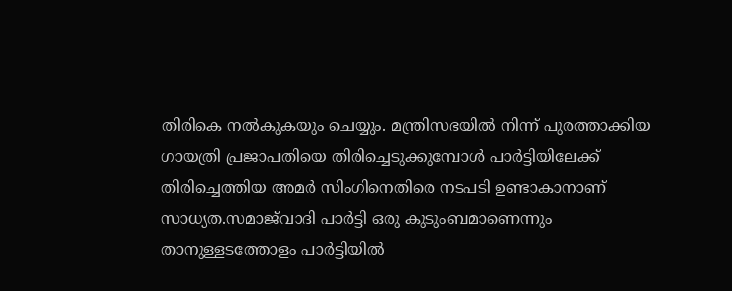തിരികെ നൽകുകയും ചെയ്യും. മന്ത്രിസഭയിൽ നിന്ന് പുരത്താക്കിയ ഗായത്രി പ്രജാപതിയെ തിരിച്ചെടുക്കുമ്പോൾ പാർട്ടിയിലേക്ക് തിരിച്ചെത്തിയ അമർ സിംഗിനെതിരെ നടപടി ഉണ്ടാകാനാണ് സാധ്യത.സമാജ്‌വാദി പാർട്ടി ഒരു കുടുംബമാണെന്നും താനുള്ളടത്തോളം പാർട്ടിയിൽ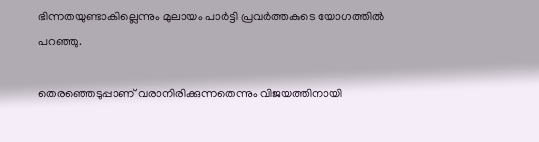ഭിന്നതയുണ്ടാകില്ലെന്നും മുലായം പാർട്ടി പ്രവർത്തകുടെ യോഗത്തിൽ പറഞ്ഞു.

തെരഞ്ഞെടുപ്പാണ് വരാനിരിക്കുന്നതെന്നും വിജയത്തിനായി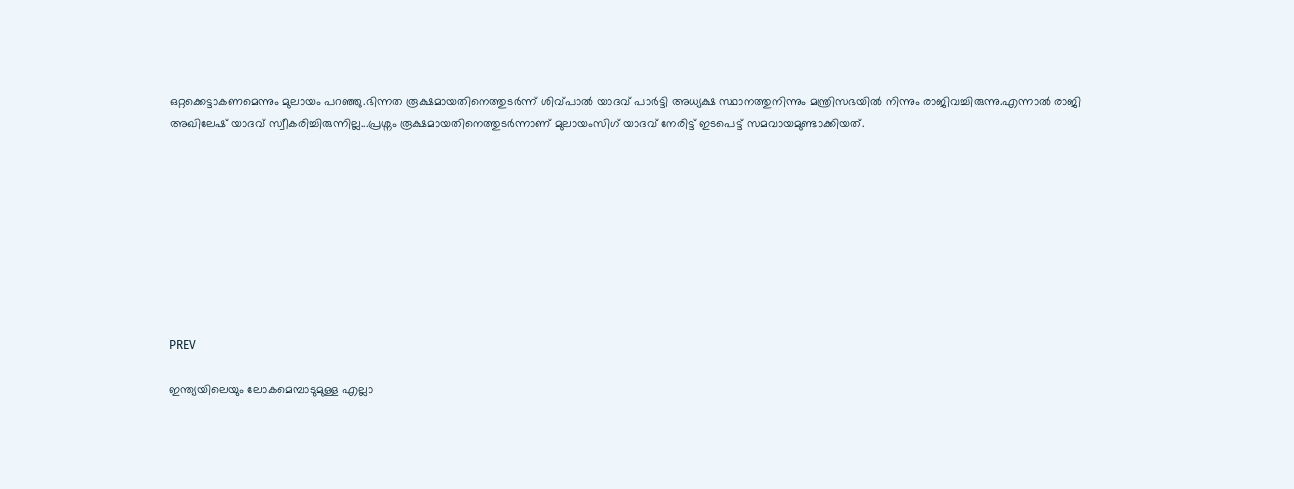ഒറ്റക്കെട്ടാകണമെന്നും മുലായം പറഞ്ഞു.ഭിന്നത രൂക്ഷമായതിനെത്തുടർന്ന് ശിവ്പാൽ യാദവ് പാർട്ടി അധ്യക്ഷ സ്ഥാനത്തുനിന്നും മന്ത്രിസഭയിൽ നിന്നും രാജിവച്ചിരുന്നു.എന്നാൽ രാജി അഖിലേഷ് യാദവ് സ്വീകരിച്ചിരുന്നില്ല...പ്രശ്നം രൂക്ഷമായതിനെത്തുടർന്നാണ് മുലായംസിഗ് യാദവ് നേരിട്ട് ഇടപെട്ട് സമവായമുണ്ടാക്കിയത്.









PREV

ഇന്ത്യയിലെയും ലോകമെമ്പാടുമുള്ള എല്ലാ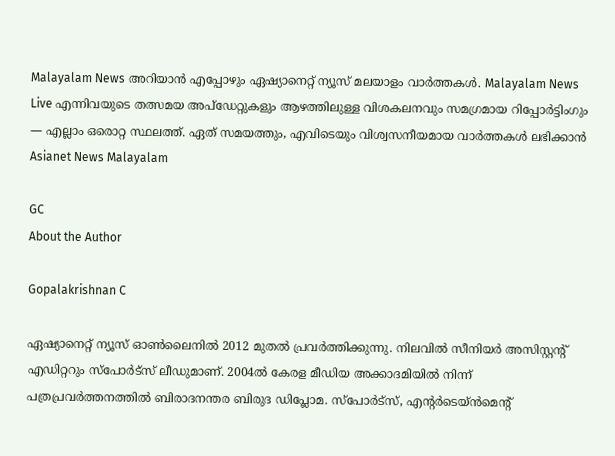Malayalam News അറിയാൻ എപ്പോഴും ഏഷ്യാനെറ്റ് ന്യൂസ് മലയാളം വാർത്തകൾ. Malayalam News Live എന്നിവയുടെ തത്സമയ അപ്‌ഡേറ്റുകളും ആഴത്തിലുള്ള വിശകലനവും സമഗ്രമായ റിപ്പോർട്ടിംഗും — എല്ലാം ഒരൊറ്റ സ്ഥലത്ത്. ഏത് സമയത്തും, എവിടെയും വിശ്വസനീയമായ വാർത്തകൾ ലഭിക്കാൻ Asianet News Malayalam

GC
About the Author

Gopalakrishnan C

ഏഷ്യാനെറ്റ് ന്യൂസ് ഓണ്‍ലൈനില്‍ 2012 മുതല്‍ പ്രവര്‍ത്തിക്കുന്നു. നിലവില്‍ സീനിയര്‍ അസിസ്റ്റന്‍റ് എഡിറ്ററും സ്പോർട്സ് ലീഡുമാണ്. 2004ൽ കേരള മീഡിയ അക്കാദമിയില്‍ നിന്ന് പത്രപ്രവര്‍ത്തനത്തില്‍ ബിരാദനന്തര ബിരുദ ഡിപ്ലോമ. സ്പോര്‍ട്സ്, എന്‍റര്‍ടെയ്ൻമെന്‍റ്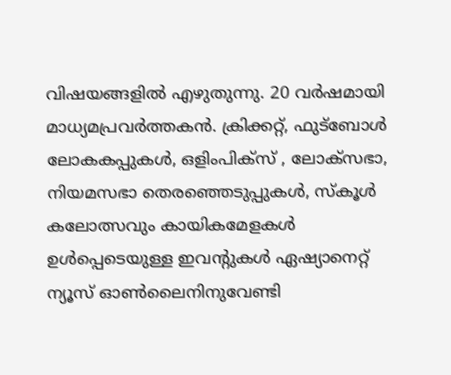വിഷയങ്ങളില്‍ എഴുതുന്നു. 20 വര്‍ഷമായി മാധ്യമപ്രവര്‍ത്തകൻ. ക്രിക്കറ്റ്, ഫുട്ബോള്‍ ലോകകപ്പുകൾ, ഒളിംപിക്സ് , ലോക്സഭാ, നിയമസഭാ തെരഞ്ഞെടുപ്പുകള്‍, സ്കൂള്‍ കലോത്സവും കായികമേളകള്‍ ഉള്‍പ്പെടെയുള്ള ഇവന്‍റുകള്‍ ഏഷ്യാനെറ്റ് ന്യൂസ് ഓണ്‍ലൈനിനുവേണ്ടി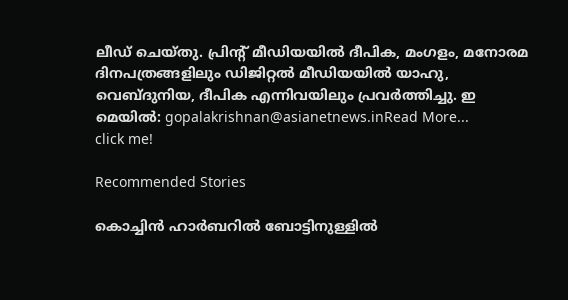ലീഡ് ചെയ്തു. പ്രിന്‍റ് മീഡിയയില്‍ ദീപിക, മംഗളം, മനോരമ ദിനപത്രങ്ങളിലും ഡിജിറ്റൽ മീഡിയയില്‍ യാഹു, വെബ്ദുനിയ, ദീപിക എന്നിവയിലും പ്രവര്‍ത്തിച്ചു. ഇ മെയില്‍: gopalakrishnan@asianetnews.inRead More...
click me!

Recommended Stories

കൊച്ചിൻ ഹാർബറിൽ ബോട്ടിനുള്ളിൽ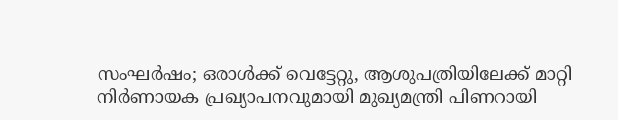സംഘർഷം; ഒരാൾക്ക് വെട്ടേറ്റു, ആശുപത്രിയിലേക്ക് മാറ്റി
നിർണായക പ്രഖ്യാപനവുമായി മുഖ്യമന്ത്രി പിണറായി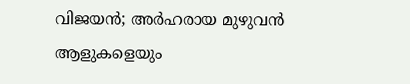വിജയൻ; അർഹരായ മുഴുവൻ ആളുകളെയും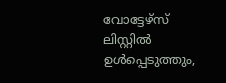വോട്ടേഴ്സ് ലിസ്റ്റിൽ ഉൾപ്പെടുത്തും,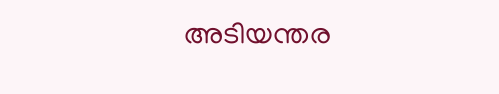അടിയന്തര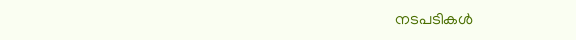നടപടികൾ